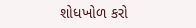શોધખોળ કરો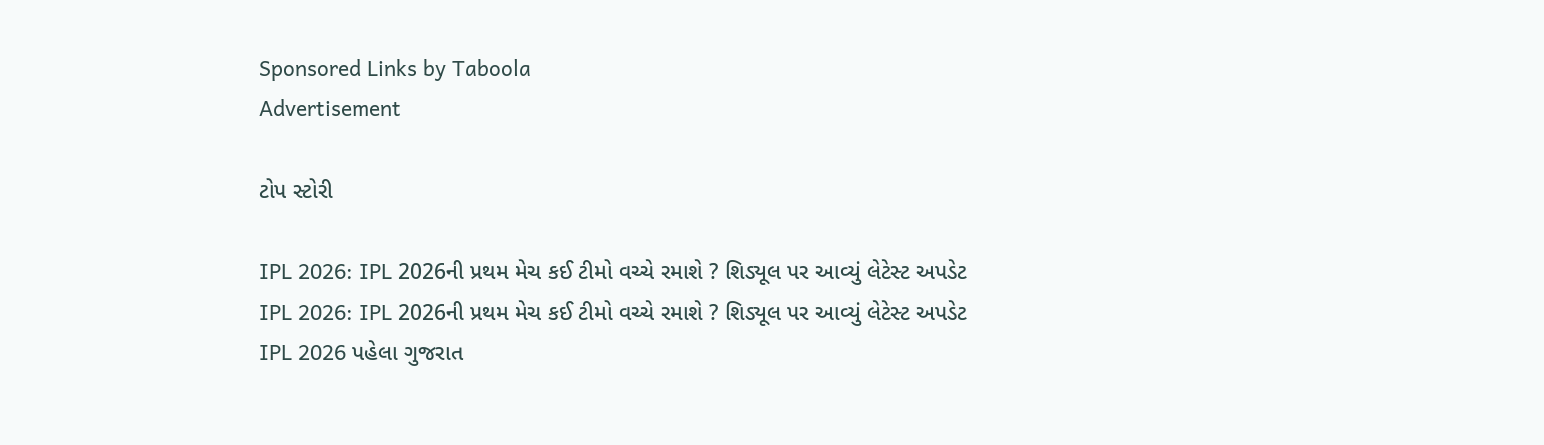Sponsored Links by Taboola
Advertisement

ટોપ સ્ટોરી

IPL 2026: IPL 2026ની પ્રથમ મેચ કઈ ટીમો વચ્ચે રમાશે ? શિડ્યૂલ પર આવ્યું લેટેસ્ટ અપડેટ
IPL 2026: IPL 2026ની પ્રથમ મેચ કઈ ટીમો વચ્ચે રમાશે ? શિડ્યૂલ પર આવ્યું લેટેસ્ટ અપડેટ
IPL 2026 પહેલા ગુજરાત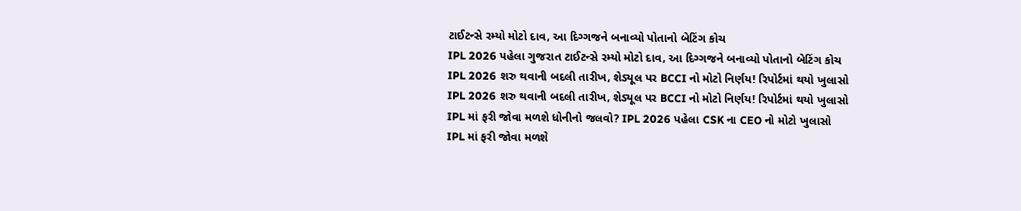ટાઈટન્સે રમ્યો મોટો દાવ, આ દિગ્ગજને બનાવ્યો પોતાનો બેટિંગ કોચ
IPL 2026 પહેલા ગુજરાત ટાઈટન્સે રમ્યો મોટો દાવ, આ દિગ્ગજને બનાવ્યો પોતાનો બેટિંગ કોચ
IPL 2026 શરુ થવાની બદલી તારીખ, શેડ્યૂલ પર BCCI નો મોટો નિર્ણય! રિપોર્ટમાં થયો ખુલાસો
IPL 2026 શરુ થવાની બદલી તારીખ, શેડ્યૂલ પર BCCI નો મોટો નિર્ણય! રિપોર્ટમાં થયો ખુલાસો
IPL માં ફરી જોવા મળશે ધોનીનો જલવો? IPL 2026 પહેલા CSK ના CEO નો મોટો ખુલાસો
IPL માં ફરી જોવા મળશે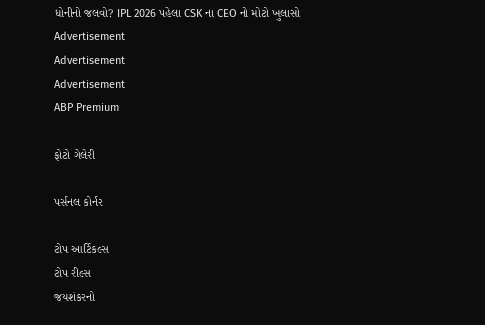ધોનીનો જલવો? IPL 2026 પહેલા CSK ના CEO નો મોટો ખુલાસો
Advertisement
Advertisement
Advertisement
ABP Premium

ફોટો ગેલેરી

પર્સનલ કોર્નર

ટોપ આર્ટિકલ્સ
ટોપ રીલ્સ
જયશંકરનો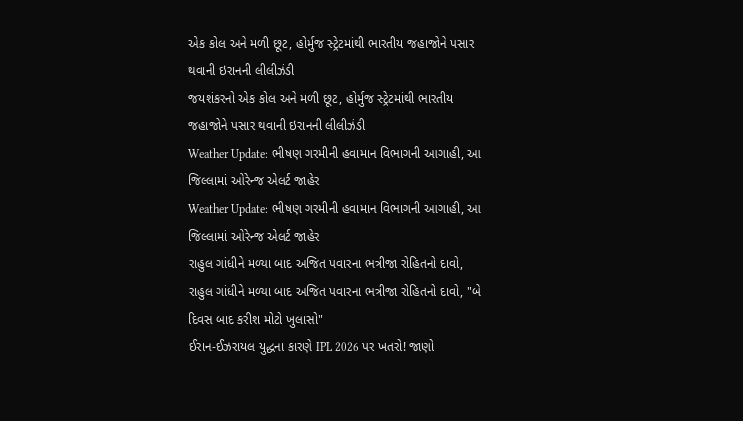એક કોલ અને મળી છૂટ, હોર્મુજ સ્ટ્રેટમાંથી ભારતીય જહાજોને પસાર થવાની ઇરાનની લીલીઝંડી
જયશંકરનો એક કોલ અને મળી છૂટ, હોર્મુજ સ્ટ્રેટમાંથી ભારતીય જહાજોને પસાર થવાની ઇરાનની લીલીઝંડી
Weather Update: ભીષણ ગરમીની હવામાન વિભાગની આગાહી, આ જિલ્લામાં ઓરેન્જ એલર્ટ જાહેર
Weather Update: ભીષણ ગરમીની હવામાન વિભાગની આગાહી, આ જિલ્લામાં ઓરેન્જ એલર્ટ જાહેર
રાહુલ ગાંધીને મળ્યા બાદ અજિત પવારના ભત્રીજા રોહિતનો દાવો,
રાહુલ ગાંધીને મળ્યા બાદ અજિત પવારના ભત્રીજા રોહિતનો દાવો, "બે દિવસ બાદ કરીશ મોટો ખુલાસો"
ઈરાન-ઈઝરાયલ યુદ્ધના કારણે IPL 2026 પર ખતરો! જાણો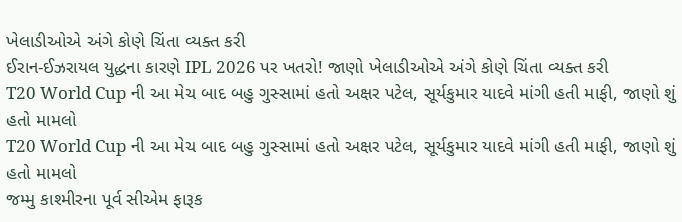ખેલાડીઓએ અંગે કોણે ચિંતા વ્યક્ત કરી
ઈરાન-ઈઝરાયલ યુદ્ધના કારણે IPL 2026 પર ખતરો! જાણો ખેલાડીઓએ અંગે કોણે ચિંતા વ્યક્ત કરી
T20 World Cup ની આ મેચ બાદ બહુ ગુસ્સામાં હતો અક્ષર પટેલ, સૂર્યકુમાર યાદવે માંગી હતી માફી, જાણો શું હતો મામલો
T20 World Cup ની આ મેચ બાદ બહુ ગુસ્સામાં હતો અક્ષર પટેલ, સૂર્યકુમાર યાદવે માંગી હતી માફી, જાણો શું હતો મામલો
જમ્મુ કાશ્મીરના પૂર્વ સીએમ ફારૂક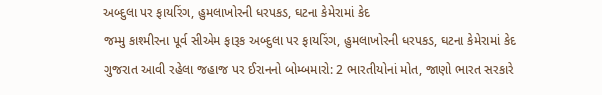અબ્દુલા પર ફાયરિંગ, હુમલાખોરની ધરપકડ, ઘટના કેમેરામાં કેદ
જમ્મુ કાશ્મીરના પૂર્વ સીએમ ફારૂક અબ્દુલા પર ફાયરિંગ, હુમલાખોરની ધરપકડ, ઘટના કેમેરામાં કેદ
ગુજરાત આવી રહેલા જહાજ પર ઈરાનનો બોમ્બમારો: 2 ભારતીયોનાં મોત, જાણો ભારત સરકારે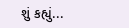શું કહ્યું...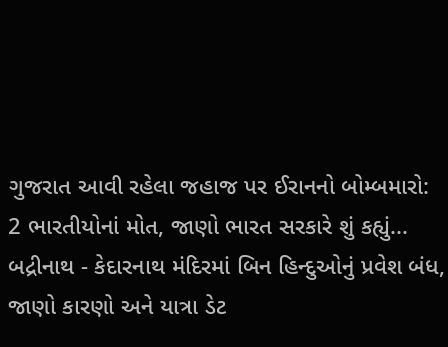ગુજરાત આવી રહેલા જહાજ પર ઈરાનનો બોમ્બમારો: 2 ભારતીયોનાં મોત, જાણો ભારત સરકારે શું કહ્યું...
બદ્રીનાથ - કેદારનાથ મંદિરમાં બિન હિન્દુઓનું પ્રવેશ બંધ, જાણો કારણો અને યાત્રા ડેટ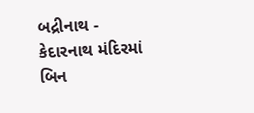બદ્રીનાથ - કેદારનાથ મંદિરમાં બિન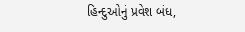હિન્દુઓનું પ્રવેશ બંધ,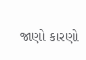જાણો કારણો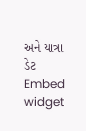અને યાત્રા ડેટ
Embed widget